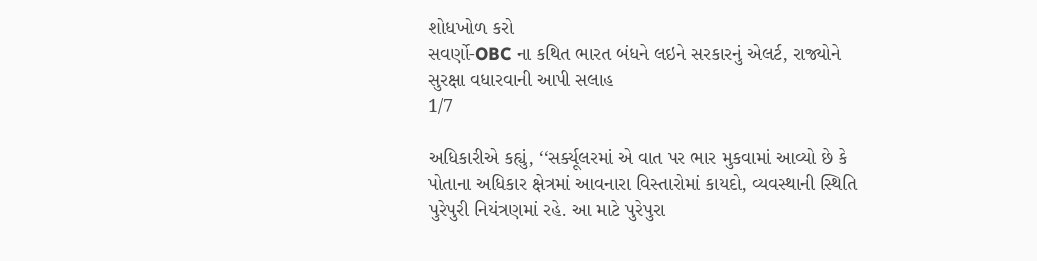શોધખોળ કરો
સવર્ણો-OBC ના કથિત ભારત બંધને લઇને સરકારનું એલર્ટ, રાજ્યોને સુરક્ષા વધારવાની આપી સલાહ
1/7

અધિકારીએ કહ્યું, ‘‘સર્ક્યૂલરમાં એ વાત પર ભાર મુકવામાં આવ્યો છે કે પોતાના અધિકાર ક્ષેત્રમાં આવનારા વિસ્તારોમાં કાયદો, વ્યવસ્થાની સ્થિતિ પુરેપુરી નિયંત્રણમાં રહે. આ માટે પુરેપુરા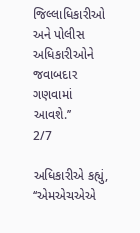જિલ્લાધિકારીઓ અને પોલીસ અધિકારીઓને જવાબદાર ગણવામાં આવશે.’’
2/7

અધિકારીએ કહ્યું, ‘‘એમએચએએ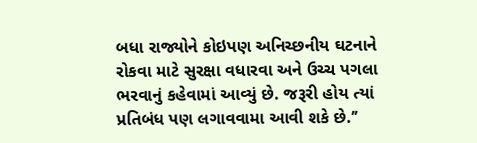બધા રાજ્યોને કોઇપણ અનિચ્છનીય ઘટનાને રોકવા માટે સુરક્ષા વધારવા અને ઉચ્ચ પગલા ભરવાનું કહેવામાં આવ્યું છે. જરૂરી હોય ત્યાં પ્રતિબંધ પણ લગાવવામા આવી શકે છે.’’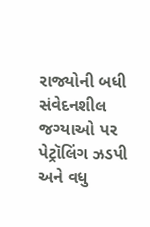રાજ્યોની બધી સંવેદનશીલ જગ્યાઓ પર પેટ્રૉલિંગ ઝડપી અને વધુ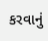કરવાનું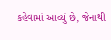કહેવામાં આવ્યું છે, જેનાથી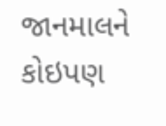જાનમાલને કોઇપણ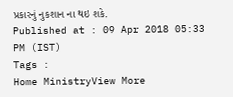પ્રકારનું નુકશાન ના થઇ શકે.
Published at : 09 Apr 2018 05:33 PM (IST)
Tags :
Home MinistryView More